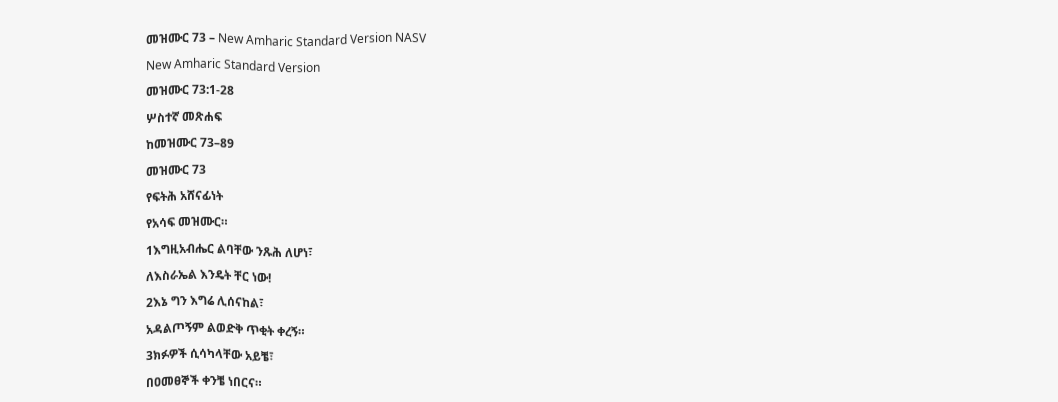መዝሙር 73 – New Amharic Standard Version NASV

New Amharic Standard Version

መዝሙር 73:1-28

ሦስተኛ መጽሐፍ

ከመዝሙር 73–89

መዝሙር 73

የፍትሕ አሸናፊነት

የአሳፍ መዝሙር።

1እግዚአብሔር ልባቸው ንጹሕ ለሆነ፣

ለእስራኤል እንዴት ቸር ነው!

2እኔ ግን እግሬ ሊሰናከል፣

አዳልጦኝም ልወድቅ ጥቂት ቀረኝ።

3ክፉዎች ሲሳካላቸው አይቼ፣

በዐመፀኞች ቀንቼ ነበርና።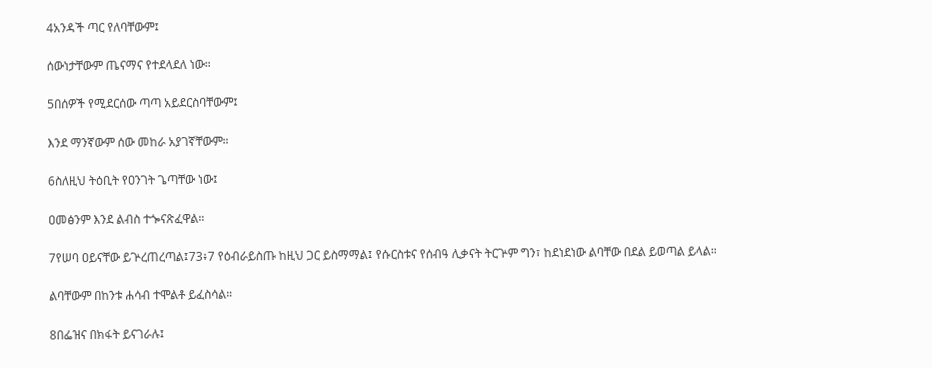4አንዳች ጣር የለባቸውም፤

ሰውነታቸውም ጤናማና የተደላደለ ነው።

5በሰዎች የሚደርሰው ጣጣ አይደርስባቸውም፤

እንደ ማንኛውም ሰው መከራ አያገኛቸውም።

6ስለዚህ ትዕቢት የዐንገት ጌጣቸው ነው፤

ዐመፅንም እንደ ልብስ ተጐናጽፈዋል።

7የሠባ ዐይናቸው ይጕረጠረጣል፤73፥7 የዕብራይስጡ ከዚህ ጋር ይስማማል፤ የሱርስቱና የሰብዓ ሊቃናት ትርጕም ግን፣ ከደነደነው ልባቸው በደል ይወጣል ይላል።

ልባቸውም በከንቱ ሐሳብ ተሞልቶ ይፈስሳል።

8በፌዝና በክፋት ይናገራሉ፤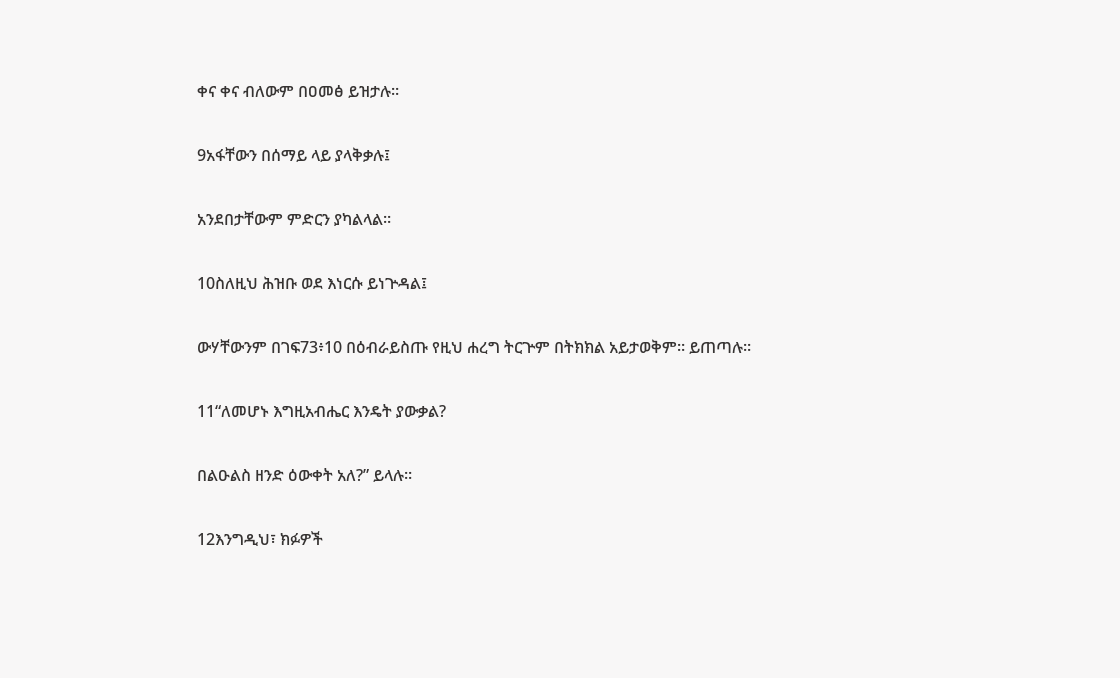ቀና ቀና ብለውም በዐመፅ ይዝታሉ።

9አፋቸውን በሰማይ ላይ ያላቅቃሉ፤

አንደበታቸውም ምድርን ያካልላል።

10ስለዚህ ሕዝቡ ወደ እነርሱ ይነጕዳል፤

ውሃቸውንም በገፍ73፥10 በዕብራይስጡ የዚህ ሐረግ ትርጕም በትክክል አይታወቅም። ይጠጣሉ።

11“ለመሆኑ እግዚአብሔር እንዴት ያውቃል?

በልዑልስ ዘንድ ዕውቀት አለ?” ይላሉ።

12እንግዲህ፣ ክፉዎች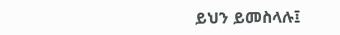ይህን ይመስላሉ፤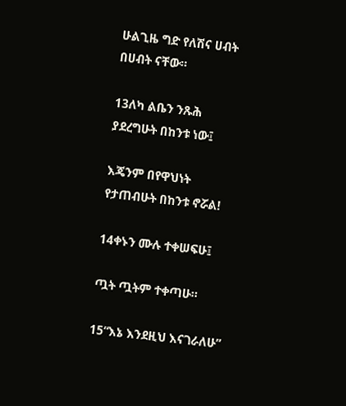ሁልጊዜ ግድ የለሽና ሀብት በሀብት ናቸው።

13ለካ ልቤን ንጹሕ ያደረግሁት በከንቱ ነው፤

እጄንም በየዋህነት የታጠብሁት በከንቱ ኖሯል!

14ቀኑን ሙሉ ተቀሠፍሁ፤

ጧት ጧትም ተቀጣሁ።

15“እኔ እንደዚህ እናገራለሁ”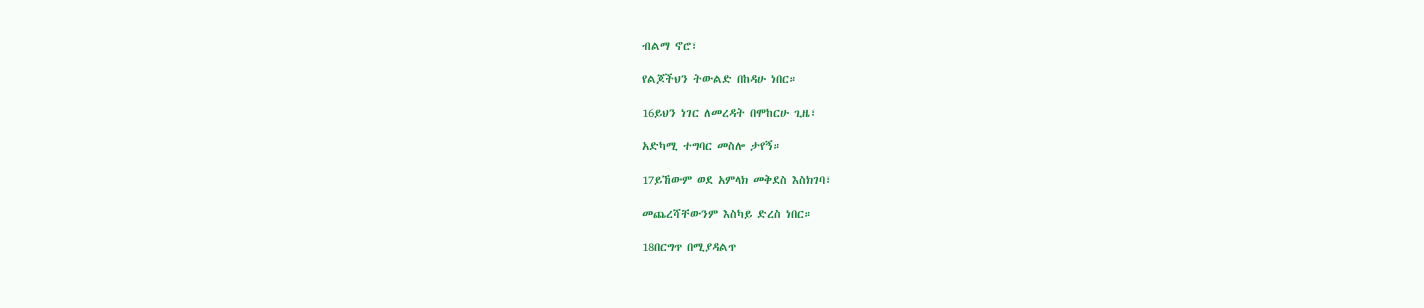ብልማ ኖሮ፣

የልጆችህን ትውልድ በከዳሁ ነበር።

16ይህን ነገር ለመረዳት በሞከርሁ ጊዜ፣

አድካሚ ተግባር መስሎ ታየኝ።

17ይኸውም ወደ አምላክ መቅደስ እስክገባ፣

መጨረሻቸውንም እስካይ ድረስ ነበር።

18በርግጥ በሚያዳልጥ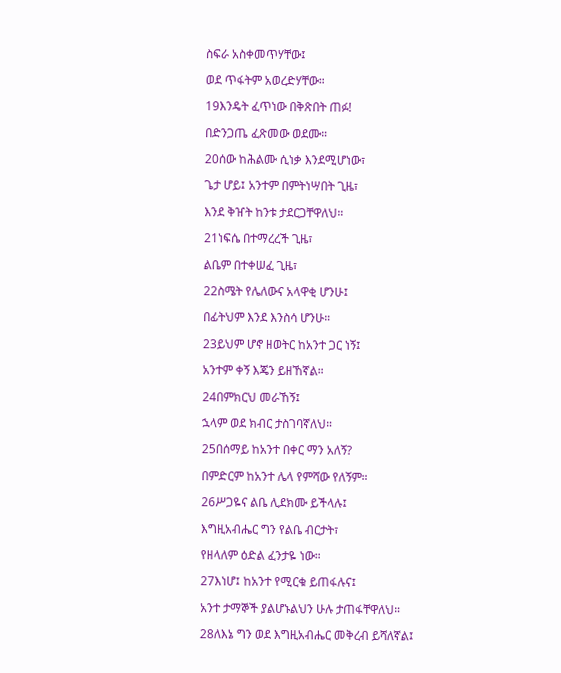ስፍራ አስቀመጥሃቸው፤

ወደ ጥፋትም አወረድሃቸው።

19እንዴት ፈጥነው በቅጽበት ጠፉ!

በድንጋጤ ፈጽመው ወደሙ።

20ሰው ከሕልሙ ሲነቃ እንደሚሆነው፣

ጌታ ሆይ፤ አንተም በምትነሣበት ጊዜ፣

እንደ ቅዠት ከንቱ ታደርጋቸዋለህ።

21ነፍሴ በተማረረች ጊዜ፣

ልቤም በተቀሠፈ ጊዜ፣

22ስሜት የሌለውና አላዋቂ ሆንሁ፤

በፊትህም እንደ እንስሳ ሆንሁ።

23ይህም ሆኖ ዘወትር ከአንተ ጋር ነኝ፤

አንተም ቀኝ እጄን ይዘኸኛል።

24በምክርህ መራኸኝ፤

ኋላም ወደ ክብር ታስገባኛለህ።

25በሰማይ ከአንተ በቀር ማን አለኝ?

በምድርም ከአንተ ሌላ የምሻው የለኝም።

26ሥጋዬና ልቤ ሊደክሙ ይችላሉ፤

እግዚአብሔር ግን የልቤ ብርታት፣

የዘላለም ዕድል ፈንታዬ ነው።

27እነሆ፤ ከአንተ የሚርቁ ይጠፋሉና፤

አንተ ታማኞች ያልሆኑልህን ሁሉ ታጠፋቸዋለህ።

28ለእኔ ግን ወደ እግዚአብሔር መቅረብ ይሻለኛል፤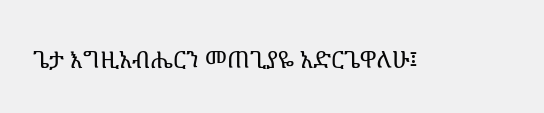ጌታ እግዚአብሔርን መጠጊያዬ አድርጌዋለሁ፤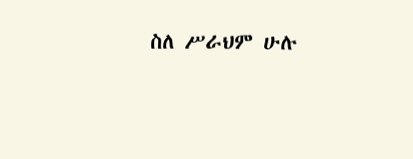ስለ ሥራህም ሁሉ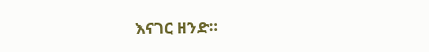እናገር ዘንድ።